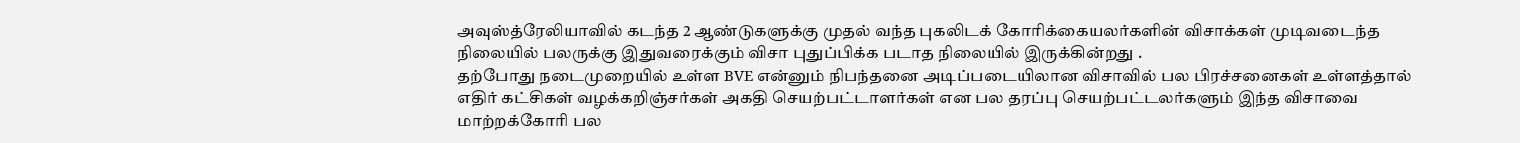அவுஸ்த்ரேலியாவில் கடந்த 2 ஆண்டுகளுக்கு முதல் வந்த புகலிடக் கோரிக்கையலர்களின் விசாக்கள் முடிவடைந்த நிலையில் பலருக்கு இதுவரைக்கும் விசா புதுப்பிக்க படாத நிலையில் இருக்கின்றது .
தற்போது நடைமுறையில் உள்ள BVE என்னும் நிபந்தனை அடிப்படையிலான விசாவில் பல பிரச்சனைகள் உள்ளத்தால் எதிர் கட்சிகள் வழக்கறிஞ்சர்கள் அகதி செயற்பட்டாளர்கள் என பல தரப்பு செயற்பட்டலர்களும் இந்த விசாவை மாற்றக்கோரி பல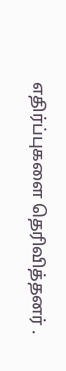எதிர்ப்புகளை தெரிவித்தனர் .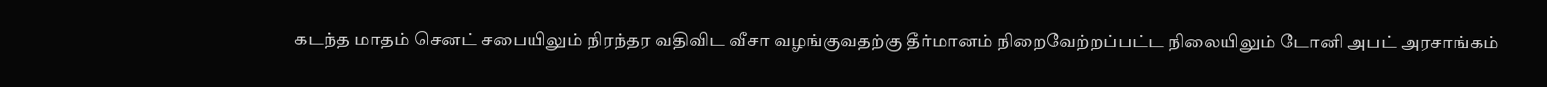கடந்த மாதம் செனட் சபையிலும் நிரந்தர வதிவிட வீசா வழங்குவதற்கு தீர்மானம் நிறைவேற்றப்பட்ட நிலையிலும் டோனி அபட் அரசாங்கம்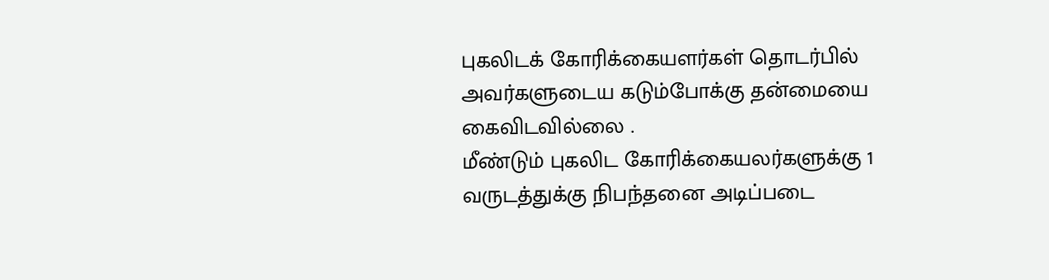புகலிடக் கோரிக்கையளர்கள் தொடர்பில் அவர்களுடைய கடும்போக்கு தன்மையை கைவிடவில்லை .
மீண்டும் புகலிட கோரிக்கையலர்களுக்கு 1 வருடத்துக்கு நிபந்தனை அடிப்படை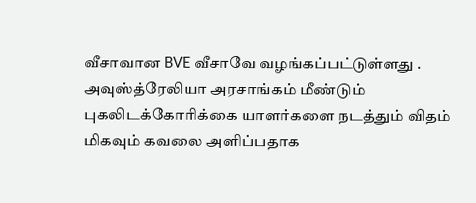வீசாவான BVE வீசாவே வழங்கப்பட்டுள்ளது .
அவுஸ்த்ரேலியா அரசாங்கம் மீண்டும் புகலிடக்கோரிக்கை யாளர்களை நடத்தும் விதம் மிகவும் கவலை அளிப்பதாக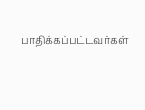பாதிக்கப்பட்டவர்கள்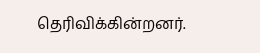தெரிவிக்கின்றனர்.